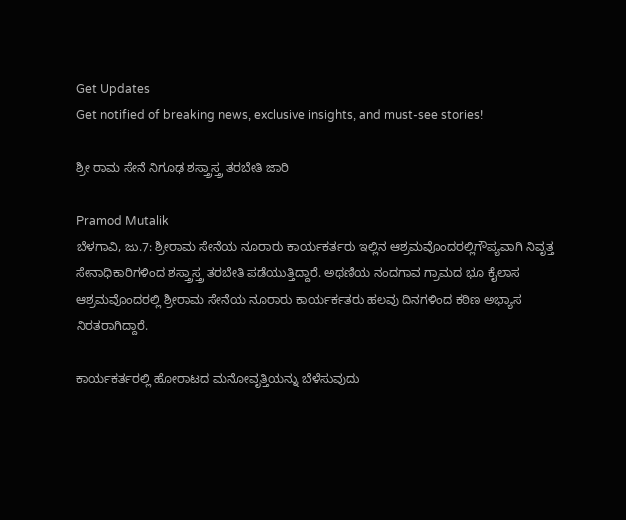Get Updates
Get notified of breaking news, exclusive insights, and must-see stories!

ಶ್ರೀ ರಾಮ ಸೇನೆ ನಿಗೂಢ ಶಸ್ತ್ರಾಸ್ತ್ರ ತರಬೇತಿ ಜಾರಿ

Pramod Mutalik
ಬೆಳಗಾವಿ, ಜು.7: ಶ್ರೀರಾಮ ಸೇನೆಯ ನೂರಾರು ಕಾರ್ಯಕರ್ತರು ಇಲ್ಲಿನ ಆಶ್ರಮವೊಂದರಲ್ಲಿಗೌಪ್ಯವಾಗಿ ನಿವೃತ್ತ ಸೇನಾಧಿಕಾರಿಗಳಿಂದ ಶಸ್ತ್ರಾಸ್ತ್ರ ತರಬೇತಿ ಪಡೆಯುತ್ತಿದ್ದಾರೆ. ಅಥಣಿಯ ನಂದಗಾವ ಗ್ರಾಮದ ಭೂ ಕೈಲಾಸ ಆಶ್ರಮವೊಂದರಲ್ಲಿ ಶ್ರೀರಾಮ ಸೇನೆಯ ನೂರಾರು ಕಾರ್ಯರ್ಕತರು ಹಲವು ದಿನಗಳಿಂದ ಕಠಿಣ ಅಭ್ಯಾಸ ನಿರತರಾಗಿದ್ದಾರೆ.

ಕಾರ್ಯಕರ್ತರಲ್ಲಿ ಹೋರಾಟದ ಮನೋವೃತ್ತಿಯನ್ನು ಬೆಳೆಸುವುದು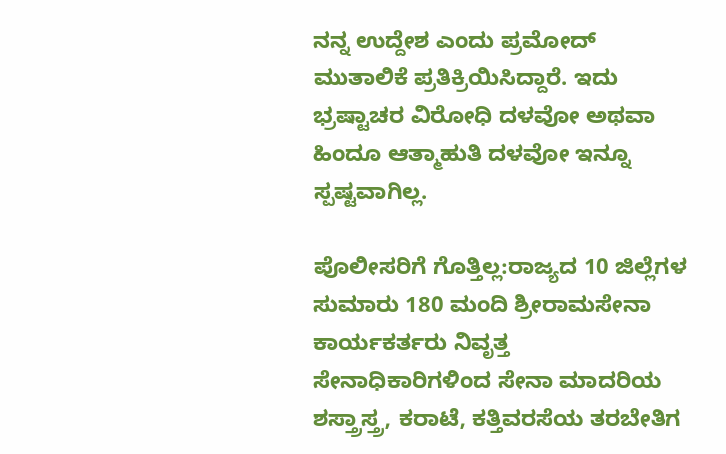ನನ್ನ ಉದ್ದೇಶ ಎಂದು ಪ್ರಮೋದ್ ಮುತಾಲಿಕೆ ಪ್ರತಿಕ್ರಿಯಿಸಿದ್ದಾರೆ. ಇದು ಭ್ರಷ್ಟಾಚರ ವಿರೋಧಿ ದಳವೋ ಅಥವಾ ಹಿಂದೂ ಆತ್ಮಾಹುತಿ ದಳವೋ ಇನ್ನೂ ಸ್ಪಷ್ಟವಾಗಿಲ್ಲ.

ಪೊಲೀಸರಿಗೆ ಗೊತ್ತಿಲ್ಲ:ರಾಜ್ಯದ 10 ಜಿಲ್ಲೆಗಳ ಸುಮಾರು 180 ಮಂದಿ ಶ್ರೀರಾಮಸೇನಾ ಕಾರ್ಯಕರ್ತರು ನಿವೃತ್ತ ಸೇನಾಧಿಕಾರಿಗಳಿಂದ ಸೇನಾ ಮಾದರಿಯ ಶಸ್ತ್ರಾಸ್ತ್ರ, ಕರಾಟೆ, ಕತ್ತಿವರಸೆಯ ತರಬೇತಿಗ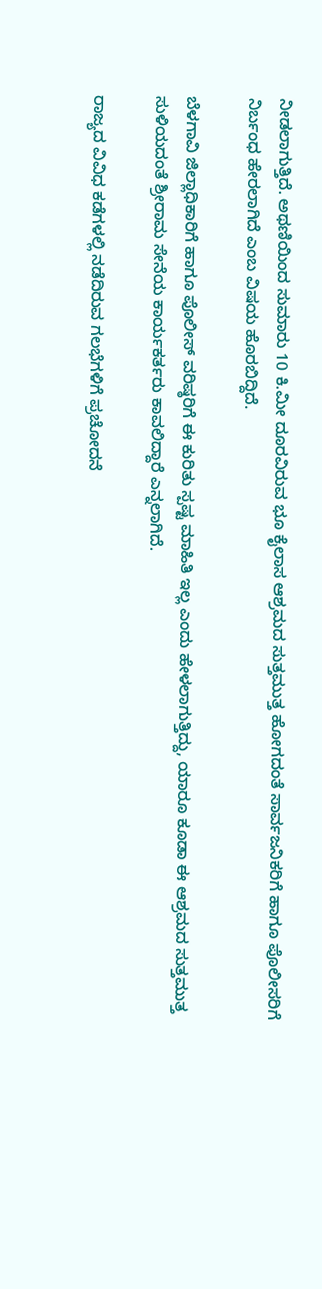ನೀಡಲಾಗುತ್ತಿದೆ. ಅಥಣಿಯಿಂದ ಸುಮಾರು 10 ಕಿ.ಮೀ ದೂರವಿರುವ ಭೂ ಕೈಲಾಸ ಆಶ್ರಮದ ಸುತ್ತಮುತ್ತ ಹೋಗದಂತೆ ಸಾರ್ವಜನಿಕರಿಗೆ ಹಾಗೂ ಪೊಲೀಸರಿಗೆ ನಿರ್ಬಂಧ ಹೇರಲಾಗಿದೆ ಎಂಬ ವಿಷಯ ಹೊರಬಿದ್ದಿದೆ.

ಬೆಳಗಾವಿ ಜಿಲ್ಲಾಧಿಕಾರಿಗೆ ಹಾಗೂ ಪೊಲೀಸ್ ವರಿಷ್ಠರಿಗೆ ಈ ಕುರಿತು ಸ್ಪಷ್ಟ ಮಾಹಿತಿ ಇಲ್ಲ ಎಂದು ಹೇಳಲಾಗುತ್ತಿದ್ದು, ಯಾರೂ ಕೂಡಾ ಈ ಆಶ್ರಮದ ಸುತ್ತಮುತ್ತ ಸುಳಿಯದಂತೆ ಶ್ರೀರಾಮ ಸೇನೆಯ ಕಾರ್ಯಕರ್ತರು ಕಾವಲಿದ್ದಾರೆ ಎನ್ನಲಾಗಿದೆ.

ರಾಜ್ಯದ ವಿವಿಧ ಕಡೆಗಳಲ್ಲಿ ನಡೆದಿರುವ ಗಲಭೆಗಳಿಗೆ ಪ್ರಚೋದನೆ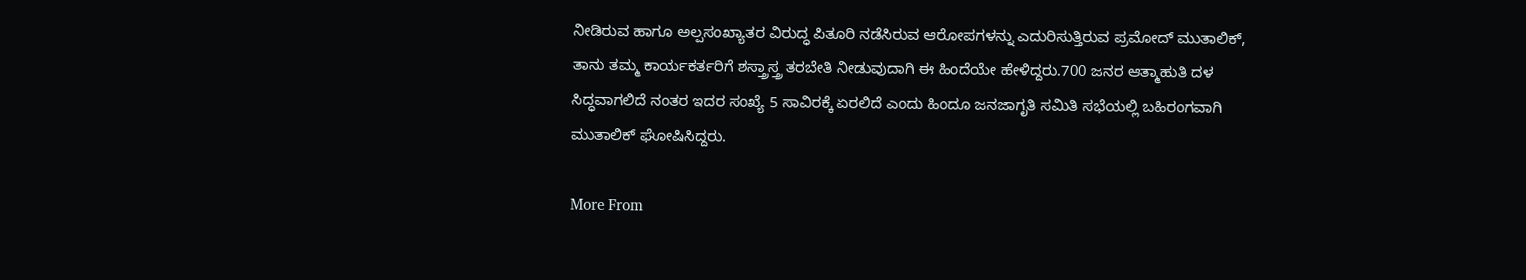ನೀಡಿರುವ ಹಾಗೂ ಅಲ್ಪಸಂಖ್ಯಾತರ ವಿರುದ್ಧ ಪಿತೂರಿ ನಡೆಸಿರುವ ಆರೋಪಗಳನ್ನು ಎದುರಿಸುತ್ತಿರುವ ಪ್ರಮೋದ್ ಮುತಾಲಿಕ್, ತಾನು ತಮ್ಮ ಕಾರ್ಯಕರ್ತರಿಗೆ ಶಸ್ತ್ರಾಸ್ತ್ರ ತರಬೇತಿ ನೀಡುವುದಾಗಿ ಈ ಹಿಂದೆಯೇ ಹೇಳಿದ್ದರು.700 ಜನರ ಆತ್ಮಾಹುತಿ ದಳ ಸಿದ್ಧವಾಗಲಿದೆ ನಂತರ ಇದರ ಸಂಖ್ಯೆ 5 ಸಾವಿರಕ್ಕೆ ಏರಲಿದೆ ಎಂದು ಹಿಂದೂ ಜನಜಾಗೃತಿ ಸಮಿತಿ ಸಭೆಯಲ್ಲಿ ಬಹಿರಂಗವಾಗಿ ಮುತಾಲಿಕ್ ಘೋಷಿಸಿದ್ದರು.

More From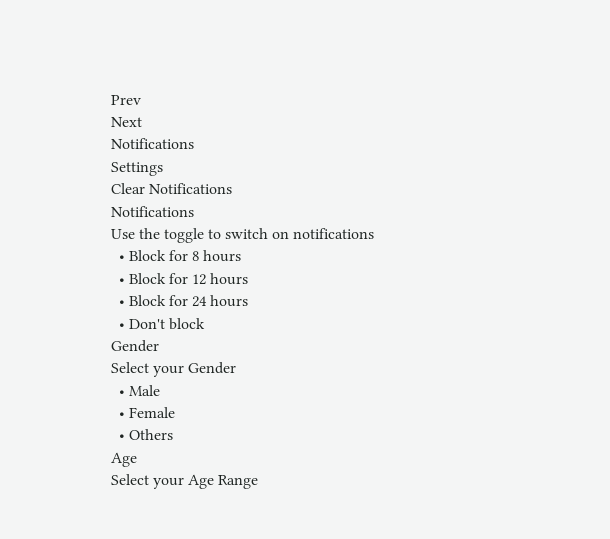Prev
Next
Notifications
Settings
Clear Notifications
Notifications
Use the toggle to switch on notifications
  • Block for 8 hours
  • Block for 12 hours
  • Block for 24 hours
  • Don't block
Gender
Select your Gender
  • Male
  • Female
  • Others
Age
Select your Age Range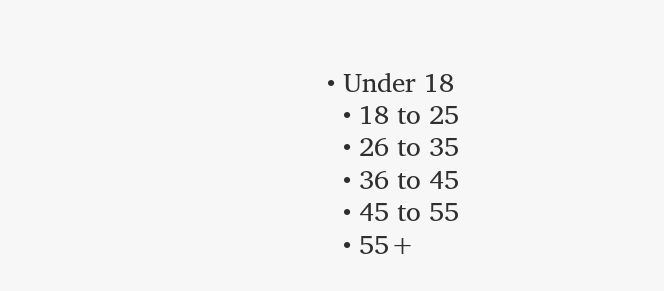• Under 18
  • 18 to 25
  • 26 to 35
  • 36 to 45
  • 45 to 55
  • 55+